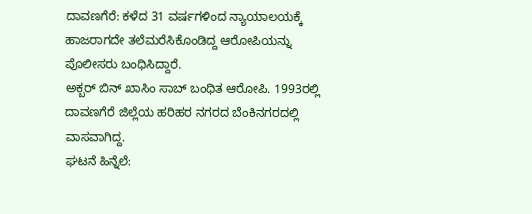ದಾವಣಗೆರೆ: ಕಳೆದ 31 ವರ್ಷಗಳಿಂದ ನ್ಯಾಯಾಲಯಕ್ಕೆ ಹಾಜರಾಗದೇ ತಲೆಮರೆಸಿಕೊಂಡಿದ್ದ ಆರೋಪಿಯನ್ನು ಪೊಲೀಸರು ಬಂಧಿಸಿದ್ದಾರೆ.
ಅಕ್ಬರ್ ಬಿನ್ ಖಾಸಿಂ ಸಾಬ್ ಬಂಧಿತ ಆರೋಪಿ. 1993ರಲ್ಲಿ ದಾವಣಗೆರೆ ಜಿಲ್ಲೆಯ ಹರಿಹರ ನಗರದ ಬೆಂಕಿನಗರದಲ್ಲಿ ವಾಸವಾಗಿದ್ದ.
ಘಟನೆ ಹಿನ್ನೆಲೆ: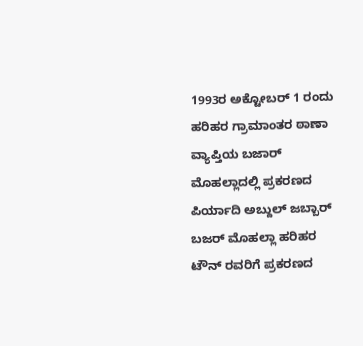1993ರ ಅಕ್ಟೋಬರ್ 1 ರಂದು ಹರಿಹರ ಗ್ರಾಮಾಂತರ ಠಾಣಾ ವ್ಯಾಪ್ತಿಯ ಬಜಾರ್ ಮೊಹಲ್ಲಾದಲ್ಲಿ ಪ್ರಕರಣದ ಪಿರ್ಯಾದಿ ಅಬ್ದುಲ್ ಜಬ್ಬಾರ್ ಬಜರ್ ಮೊಹಲ್ಲಾ ಹರಿಹರ ಟೌನ್ ರವರಿಗೆ ಪ್ರಕರಣದ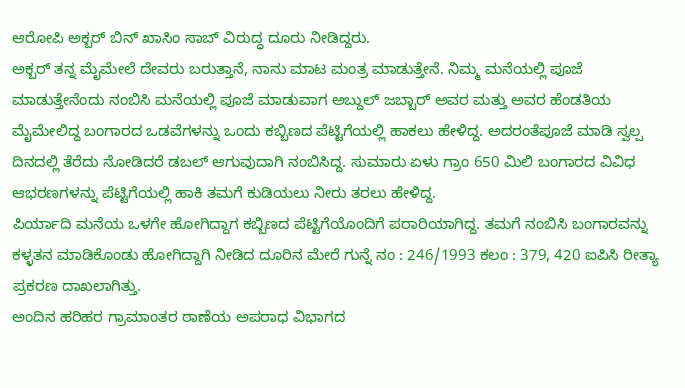ಆರೋಪಿ ಅಕ್ಬರ್ ಬಿನ್ ಖಾಸಿಂ ಸಾಬ್ ವಿರುದ್ಧ ದೂರು ನೀಡಿದ್ದರು.
ಅಕ್ಬರ್ ತನ್ನ ಮೈಮೇಲೆ ದೇವರು ಬರುತ್ತಾನೆ, ನಾನು ಮಾಟ ಮಂತ್ರ ಮಾಡುತ್ತೇನೆ. ನಿಮ್ಮ ಮನೆಯಲ್ಲಿ ಪೂಜೆ ಮಾಡುತ್ತೇನೆಂದು ನಂಬಿಸಿ ಮನೆಯಲ್ಲಿ ಪೂಜೆ ಮಾಡುವಾಗ ಅಬ್ದುಲ್ ಜಬ್ಬಾರ್ ಅವರ ಮತ್ತು ಅವರ ಹೆಂಡತಿಯ ಮೈಮೇಲಿದ್ದ ಬಂಗಾರದ ಒಡವೆಗಳನ್ನು ಒಂದು ಕಬ್ಬಿಣದ ಪೆಟ್ಟಿಗೆಯಲ್ಲಿ ಹಾಕಲು ಹೇಳಿದ್ದ. ಅದರಂತೆಪೂಜೆ ಮಾಡಿ ಸ್ವಲ್ಪ ದಿನದಲ್ಲಿ ತೆರೆದು ನೋಡಿದರೆ ಡಬಲ್ ಆಗುವುದಾಗಿ ನಂಬಿಸಿದ್ದ. ಸುಮಾರು ಏಳು ಗ್ರಾಂ 650 ಮಿಲಿ ಬಂಗಾರದ ವಿವಿಧ ಆಭರಣಗಳನ್ನು ಪೆಟ್ಟಿಗೆಯಲ್ಲಿ ಹಾಕಿ ತಮಗೆ ಕುಡಿಯಲು ನೀರು ತರಲು ಹೇಳಿದ್ದ.
ಪಿರ್ಯಾದಿ ಮನೆಯ ಒಳಗೇ ಹೋಗಿದ್ದಾಗ ಕಬ್ಬಿಣದ ಪೆಟ್ಟಿಗೆಯೊಂದಿಗೆ ಪರಾರಿಯಾಗಿದ್ದ. ತಮಗೆ ನಂಬಿಸಿ ಬಂಗಾರವನ್ನು ಕಳ್ಳತನ ಮಾಡಿಕೊಂಡು ಹೋಗಿದ್ದಾಗಿ ನೀಡಿದ ದೂರಿನ ಮೇರೆ ಗುನ್ನೆ ನಂ : 246/1993 ಕಲಂ : 379, 420 ಐಪಿಸಿ ರೀತ್ಯಾ ಪ್ರಕರಣ ದಾಖಲಾಗಿತ್ತು.
ಅಂದಿನ ಹರಿಹರ ಗ್ರಾಮಾಂತರ ಠಾಣೆಯ ಅಪರಾಧ ವಿಭಾಗದ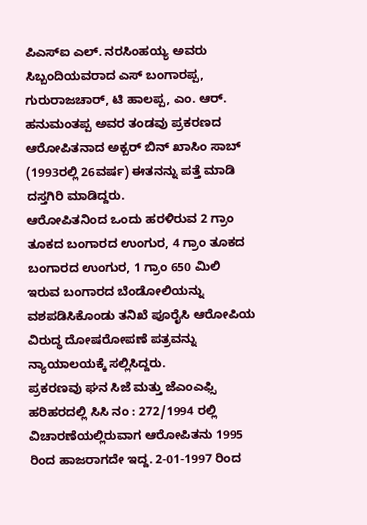ಪಿಎಸ್ಐ ಎಲ್. ನರಸಿಂಹಯ್ಯ ಅವರು ಸಿಬ್ಬಂದಿಯವರಾದ ಎಸ್ ಬಂಗಾರಪ್ಪ, ಗುರುರಾಜಚಾರ್, ಟಿ ಹಾಲಪ್ಪ, ಎಂ. ಆರ್. ಹನುಮಂತಪ್ಪ ಅವರ ತಂಡವು ಪ್ರಕರಣದ ಆರೋಪಿತನಾದ ಅಕ್ಬರ್ ಬಿನ್ ಖಾಸಿಂ ಸಾಬ್ (1993ರಲ್ಲಿ 26ವರ್ಷ) ಈತನನ್ನು ಪತ್ತೆ ಮಾಡಿ ದಸ್ತಗಿರಿ ಮಾಡಿದ್ದರು.
ಆರೋಪಿತನಿಂದ ಒಂದು ಹರಳಿರುವ 2 ಗ್ರಾಂ ತೂಕದ ಬಂಗಾರದ ಉಂಗುರ, 4 ಗ್ರಾಂ ತೂಕದ ಬಂಗಾರದ ಉಂಗುರ, 1 ಗ್ರಾಂ 650 ಮಿಲಿ ಇರುವ ಬಂಗಾರದ ಬೆಂಡೋಲಿಯನ್ನು ವಶಪಡಿಸಿಕೊಂಡು ತನಿಖೆ ಪೂರೈಸಿ ಆರೋಪಿಯ ವಿರುದ್ಧ ದೋಷರೋಪಣೆ ಪತ್ರವನ್ನು ನ್ಯಾಯಾಲಯಕ್ಕೆ ಸಲ್ಲಿಸಿದ್ದರು.
ಪ್ರಕರಣವು ಘನ ಸಿಜೆ ಮತ್ತು ಜೆಎಂಎಫ್ಸಿ ಹರಿಹರದಲ್ಲಿ ಸಿಸಿ ನಂ : 272/1994 ರಲ್ಲಿ ವಿಚಾರಣೆಯಲ್ಲಿರುವಾಗ ಆರೋಪಿತನು 1995 ರಿಂದ ಹಾಜರಾಗದೇ ಇದ್ದ. 2-01-1997 ರಿಂದ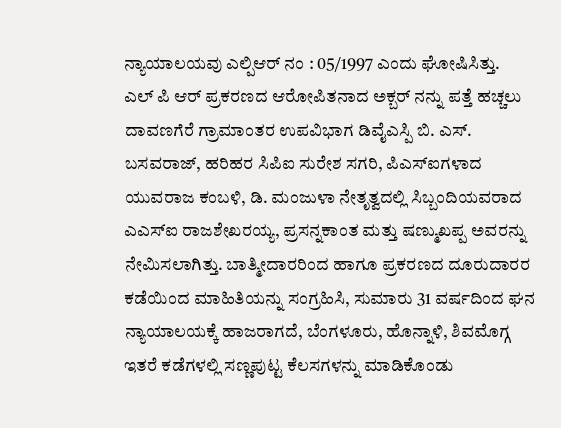ನ್ಯಾಯಾಲಯವು ಎಲ್ಪಿಆರ್ ನಂ : 05/1997 ಎಂದು ಘೋಷಿಸಿತ್ತು.
ಎಲ್ ಪಿ ಆರ್ ಪ್ರಕರಣದ ಆರೋಪಿತನಾದ ಅಕ್ಬರ್ ನನ್ನು ಪತ್ತೆ ಹಚ್ಚಲು ದಾವಣಗೆರೆ ಗ್ರಾಮಾಂತರ ಉಪವಿಭಾಗ ಡಿವೈಎಸ್ಪಿ ಬಿ. ಎಸ್. ಬಸವರಾಜ್, ಹರಿಹರ ಸಿಪಿಐ ಸುರೇಶ ಸಗರಿ, ಪಿಎಸ್ಐಗಳಾದ ಯುವರಾಜ ಕಂಬಳಿ, ಡಿ. ಮಂಜುಳಾ ನೇತೃತ್ವದಲ್ಲಿ ಸಿಬ್ಬಂದಿಯವರಾದ ಎಎಸ್ಐ ರಾಜಶೇಖರಯ್ಯ, ಪ್ರಸನ್ನಕಾಂತ ಮತ್ತು ಷಣ್ಮುಖಪ್ಪ ಅವರನ್ನು ನೇಮಿಸಲಾಗಿತ್ತು. ಬಾತ್ಮೀದಾರರಿಂದ ಹಾಗೂ ಪ್ರಕರಣದ ದೂರುದಾರರ ಕಡೆಯಿಂದ ಮಾಹಿತಿಯನ್ನು ಸಂಗ್ರಹಿಸಿ, ಸುಮಾರು 31 ವರ್ಷದಿಂದ ಘನ ನ್ಯಾಯಾಲಯಕ್ಕೆ ಹಾಜರಾಗದೆ, ಬೆಂಗಳೂರು, ಹೊನ್ನಾಳಿ, ಶಿವಮೊಗ್ಗ ಇತರೆ ಕಡೆಗಳಲ್ಲಿ ಸಣ್ಣಪುಟ್ಟ ಕೆಲಸಗಳನ್ನು ಮಾಡಿಕೊಂಡು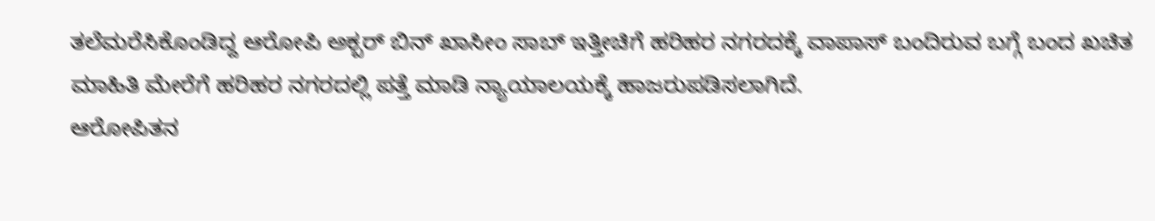ತಲೆಮರೆಸಿಕೊಂಡಿದ್ದ ಆರೋಪಿ ಅಕ್ಬರ್ ಬಿನ್ ಖಾಸೀಂ ಸಾಬ್ ಇತ್ತೀಚಿಗೆ ಹರಿಹರ ನಗರದಕ್ಕೆ ವಾಪಾಸ್ ಬಂದಿರುವ ಬಗ್ಗೆ ಬಂದ ಖಚಿತ ಮಾಹಿತಿ ಮೇರೆಗೆ ಹರಿಹರ ನಗರದಲ್ಲಿ ಪತ್ತೆ ಮಾಡಿ ನ್ಯಾಯಾಲಯಕ್ಕೆ ಹಾಜರುಪಡಿಸಲಾಗಿದೆ.
ಆರೋಪಿತನ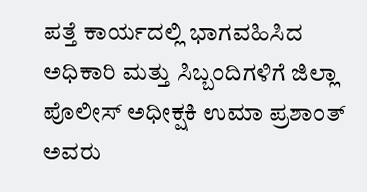ಪತ್ತೆ ಕಾರ್ಯದಲ್ಲಿ ಭಾಗವಹಿಸಿದ ಅಧಿಕಾರಿ ಮತ್ತು ಸಿಬ್ಬಂದಿಗಳಿಗೆ ಜಿಲ್ಲಾ ಪೊಲೀಸ್ ಅಧೀಕ್ಷಕಿ ಉಮಾ ಪ್ರಶಾಂತ್ ಅವರು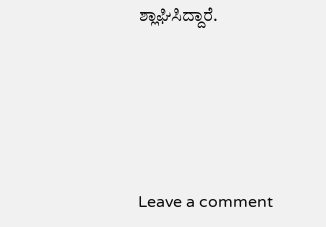ಶ್ಲಾಘಿಸಿದ್ದಾರೆ.





Leave a comment